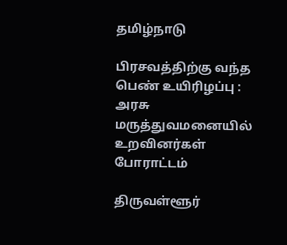தமிழ்நாடு

பிரசவத்திற்கு வந்த பெண் உயிரிழப்பு : அரசு மருத்துவமனையில் உறவினர்கள் போராட்டம்

திருவள்ளூர்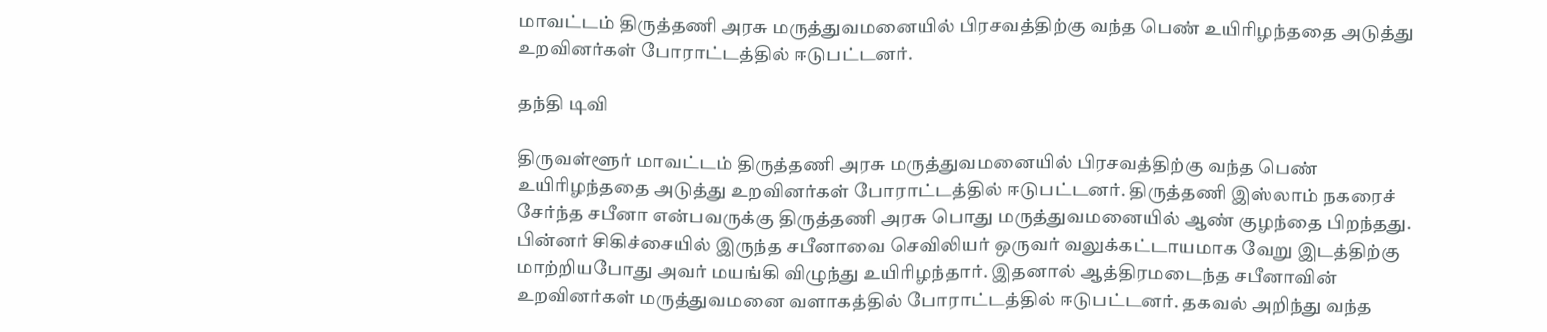மாவட்டம் திருத்தணி அரசு மருத்துவமனையில் பிரசவத்திற்கு வந்த பெண் உயிரிழந்ததை அடுத்து உறவினர்கள் போராட்டத்தில் ஈடுபட்டனர்.

தந்தி டிவி

திருவள்ளூர் மாவட்டம் திருத்தணி அரசு மருத்துவமனையில் பிரசவத்திற்கு வந்த பெண் உயிரிழந்ததை அடுத்து உறவினர்கள் போராட்டத்தில் ஈடுபட்டனர். திருத்தணி இஸ்லாம் நகரைச் சேர்ந்த சபீனா என்பவருக்கு திருத்தணி அரசு பொது மருத்துவமனையில் ஆண் குழந்தை பிறந்தது. பின்னர் சிகிச்சையில் இருந்த சபீனாவை செவிலியர் ஒருவர் வலுக்கட்டாயமாக வேறு இடத்திற்கு மாற்றியபோது அவர் மயங்கி விழுந்து உயிரிழந்தார். இதனால் ஆத்திரமடைந்த சபீனாவின் உறவினர்கள் மருத்துவமனை வளாகத்தில் போராட்டத்தில் ஈடுபட்டனர். தகவல் அறிந்து வந்த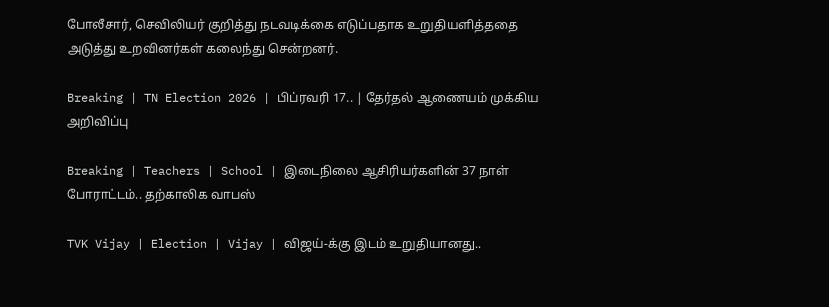போலீசார், செவிலியர் குறித்து நடவடிக்கை எடுப்பதாக உறுதியளித்ததை அடுத்து உறவினர்கள் கலைந்து சென்றனர்.

Breaking | TN Election 2026 | பிப்ரவரி 17.. | தேர்தல் ஆணையம் முக்கிய அறிவிப்பு

Breaking | Teachers | School | இடைநிலை ஆசிரியர்களின் 37 நாள் போராட்டம்.. தற்காலிக வாபஸ்

TVK Vijay | Election | Vijay | விஜய்-க்கு இடம் உறுதியானது..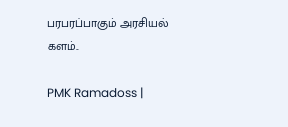பரபரப்பாகும் அரசியல் களம்..

PMK Ramadoss |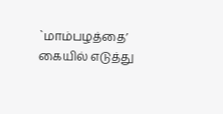`மாம்பழத்தை’ கையில் எடுத்து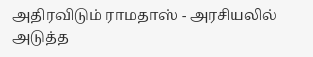அதிரவிடும் ராமதாஸ் - அரசியலில் அடுத்த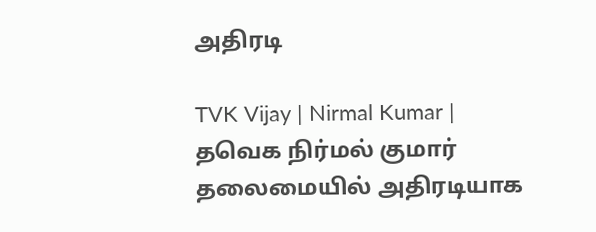அதிரடி

TVK Vijay | Nirmal Kumar | தவெக நிர்மல் குமார் தலைமையில் அதிரடியாக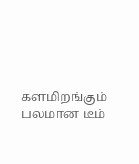களமிறங்கும் பலமான டீம்